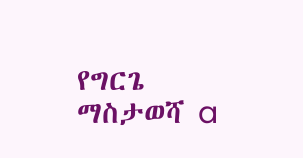የግርጌ ማስታወሻ a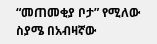“መጠመቂያ ቦታ” የሚለው ስያሜ በአብዛኛው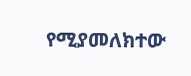የሚያመለክተው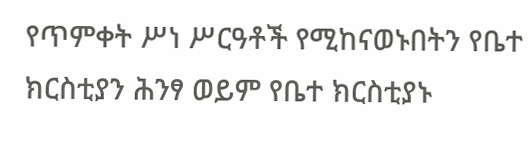የጥምቀት ሥነ ሥርዓቶች የሚከናወኑበትን የቤተ ክርስቲያን ሕንፃ ወይም የቤተ ክርስቲያኑ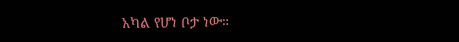አካል የሆነ ቦታ ነው።